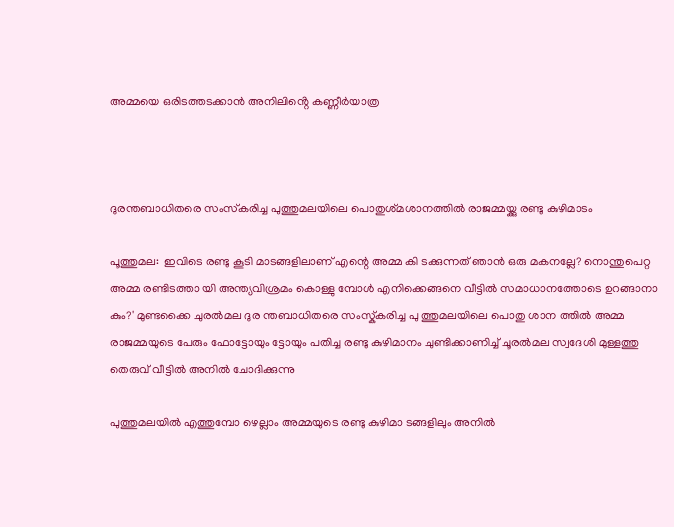അമ്മയെ ഒരിടത്തടക്കാൻ അനിലിൻ്റെ കണ്ണീർയാത്ര



ദുരന്തബാധിതരെ സംസ്‌കരിച്ച പുത്തുമലയിലെ പൊതുശ്‌മശാനത്തിൽ രാജമ്മയ്ക്കു രണ്ടു കുഴിമാടം

പൂത്തുമല:  ഇവിടെ രണ്ടു കൂടി മാടങ്ങളിലാണ് എന്റെ അമ്മ കി ടക്കുന്നത് ഞാൻ ഒരു മകനല്ലേ? നൊന്തുപെറ്റ അമ്മ രണ്ടിടത്താ യി അന്ത്യവിശ്രമം കൊള്ളു മ്പോൾ എനിക്കെങ്ങനെ വീട്ടിൽ സമാധാനത്തോടെ ഉറങ്ങാനാ കും?' മുണ്ടക്കൈ ചുരൽമല ദുര ന്തബാധിതരെ സംസ്ക്‌കരിച്ച പു ത്തുമലയിലെ പൊതു ശാന ത്തിൽ അമ്മ രാജമ്മയുടെ പേരും ഫോട്ടോയും ട്ടോയും പതിച്ച രണ്ടു കുഴിമാനം ചുണ്ടിക്കാണിച്ച് ചൂരൽമല സ്വദേശി മുള്ളത്തു തെരുവ് വീട്ടിൽ അനിൽ ചോദിക്കുന്നു

പുത്തുമലയിൽ എത്തുമ്പോ ഴെല്ലാം അമ്മയുടെ രണ്ടു കുഴിമാ ടങ്ങളിലും അനിൽ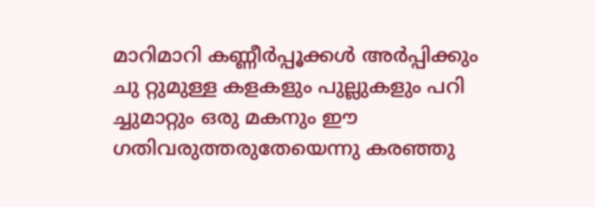മാറിമാറി കണ്ണീർപ്പൂക്കൾ അർപ്പിക്കും ചു റ്റുമുള്ള കളകളും പുല്ലുകളും പറി ച്ചുമാറ്റും ഒരു മകനും ഈ ഗതിവരുത്തരുതേയെന്നു കരഞ്ഞു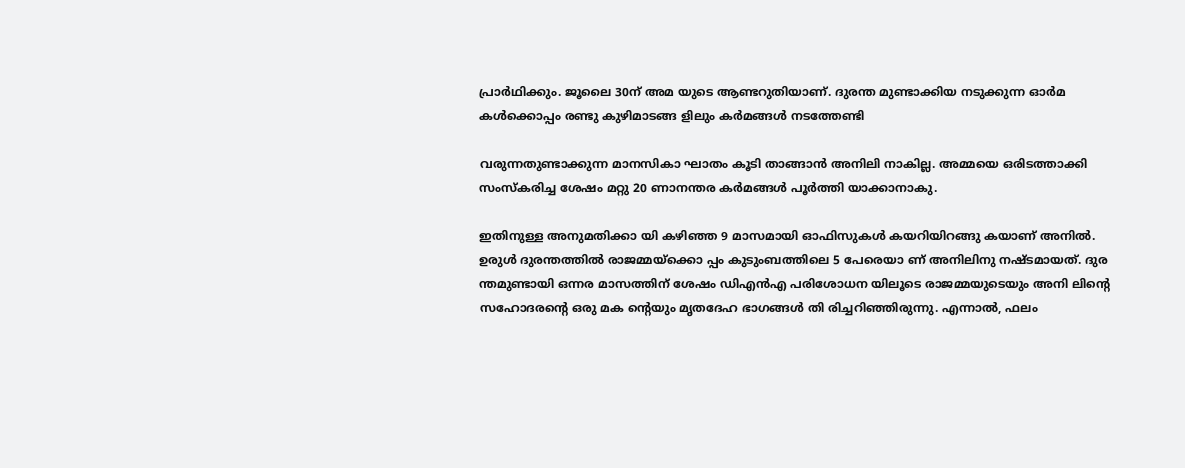പ്രാർഥിക്കും. ജൂലൈ 30ന് അമ യുടെ ആണ്ടറുതിയാണ്. ദുരന്ത മുണ്ടാക്കിയ നടുക്കുന്ന ഓർമ കൾക്കൊപ്പം രണ്ടു കുഴിമാടങ്ങ ളിലും കർമങ്ങൾ നടത്തേണ്ടി

വരുന്നതുണ്ടാക്കുന്ന മാനസികാ ഘാതം കൂടി താങ്ങാൻ അനിലി നാകില്ല. അമ്മയെ ഒരിടത്താക്കി സംസ്കരിച്ച ശേഷം മറ്റു 20 ണാനന്തര കർമങ്ങൾ പൂർത്തി യാക്കാനാകു.

ഇതിനുള്ള അനുമതിക്കാ യി കഴിഞ്ഞ 9 മാസമായി ഓഫിസുകൾ കയറിയിറങ്ങു കയാണ് അനിൽ. ഉരുൾ ദുരന്തത്തിൽ രാജമ്മയ്ക്കൊ പ്പം കുടുംബത്തിലെ 5 പേരെയാ ണ് അനിലിനു നഷ്ടമായത്. ദുര ന്തമുണ്ടായി ഒന്നര മാസത്തിന് ശേഷം ഡിഎൻഎ പരിശോധന യിലൂടെ രാജമ്മയുടെയും അനി ലിന്റെ സഹോദരന്റെ ഒരു മക ന്റെയും മൃതദേഹ ഭാഗങ്ങൾ തി രിച്ചറിഞ്ഞിരുന്നു. എന്നാൽ, ഫലം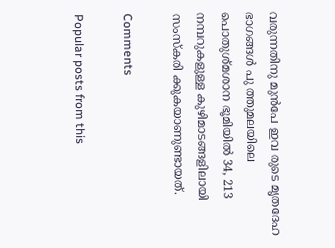വരുന്നതിനു മുൻപേ ഇവ രുടെ മൃതദേഹ ഭാഗങ്ങൾ പു ത്തുമലയിലെ പൊതുശ്മശാന ഭൂമിയിൽ 34, 213 നമ്പറുകളുള്ള കുഴിമാടങ്ങളിലായി സംസ്കരി ക്കുകയാണുണ്ടായത്.

Comments

Popular posts from this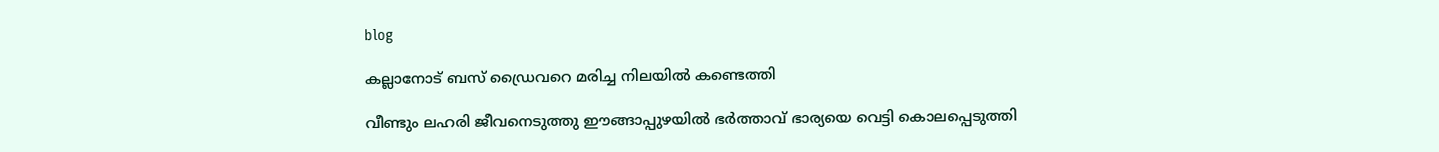blog

കല്ലാനോട് ബസ് ഡ്രൈവറെ മരിച്ച നിലയിൽ കണ്ടെത്തി

വീണ്ടും ലഹരി ജീവനെടുത്തു ഈങ്ങാപ്പുഴയിൽ ഭർത്താവ് ഭാര്യയെ വെട്ടി കൊലപ്പെടുത്തി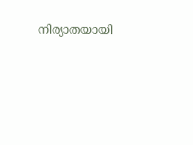നിര്യാതയായി